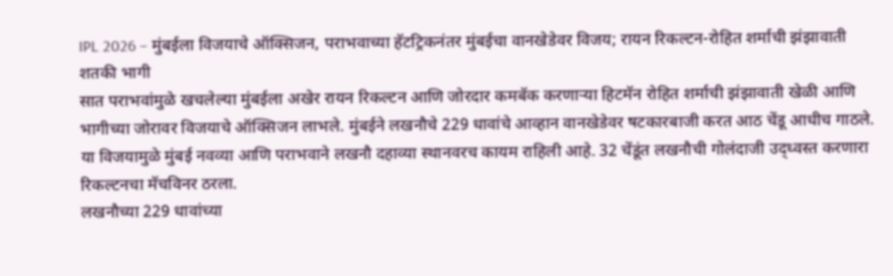IPL 2026 – मुंबईला विजयाचे ऑक्सिजन, पराभवाच्या हॅटट्रिकनंतर मुंबईचा वानखेडेवर विजय; रायन रिकल्टन-रोहित शर्माची झंझावाती शतकी भागी
सात पराभवांमुळे खचलेल्या मुंबईला अखेर रायन रिकल्टन आणि जोरदार कमबॅक करणाऱ्या हिटमॅन रोहित शर्माची झंझावाती खेळी आणि भागीच्या जोरावर विजयाचे ऑक्सिजन लाभले. मुंबईने लखनौचे 229 धावांचे आव्हान वानखेडेवर षटकारबाजी करत आठ चेंडू आधीच गाठले. या विजयामुळे मुंबई नवव्या आणि पराभवाने लखनौ दहाव्या स्थानवरच कायम राहिली आहे. 32 चेंडूंत लखनौची गोलंदाजी उद्ध्वस्त करणारा रिकल्टनचा मॅचविनर ठरला.
लखनौच्या 229 धावांच्या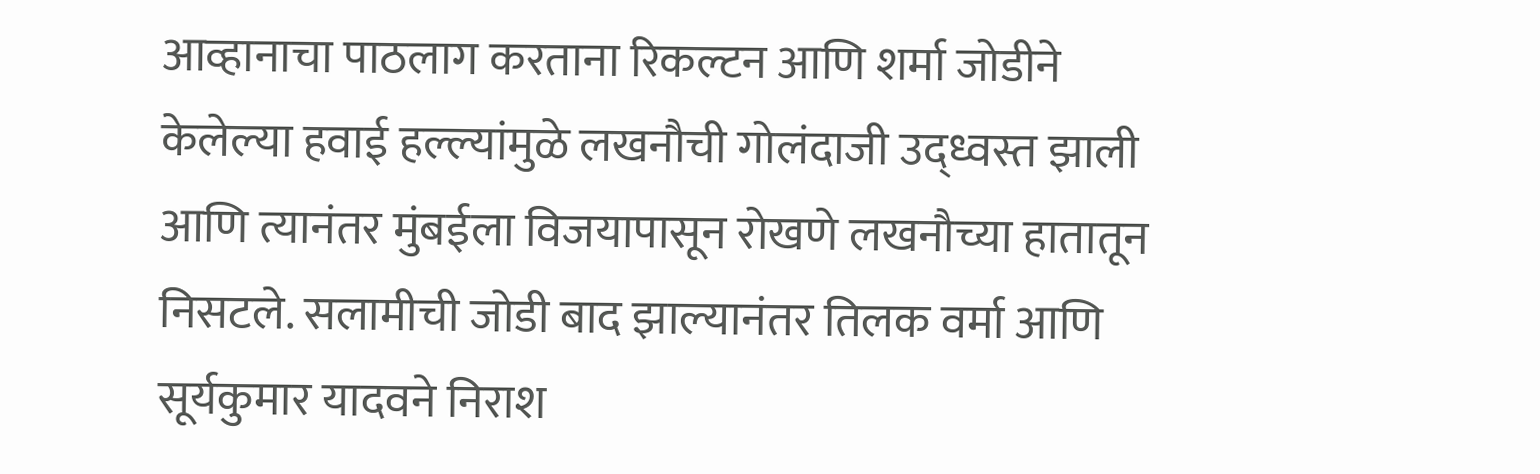आव्हानाचा पाठलाग करताना रिकल्टन आणि शर्मा जोडीने केलेल्या हवाई हल्ल्यांमुळे लखनौची गोलंदाजी उद्ध्वस्त झाली आणि त्यानंतर मुंबईला विजयापासून रोखणे लखनौच्या हातातून निसटले. सलामीची जोडी बाद झाल्यानंतर तिलक वर्मा आणि सूर्यकुमार यादवने निराश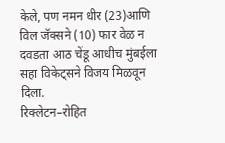केले, पण नमन धीर (23)आणि विल जॅक्सने (10) फार वेळ न दवडता आठ चेंडू आधीच मुंबईला सहा विकेट्सने विजय मिळवून दिला.
रिक्लेटन–रोहित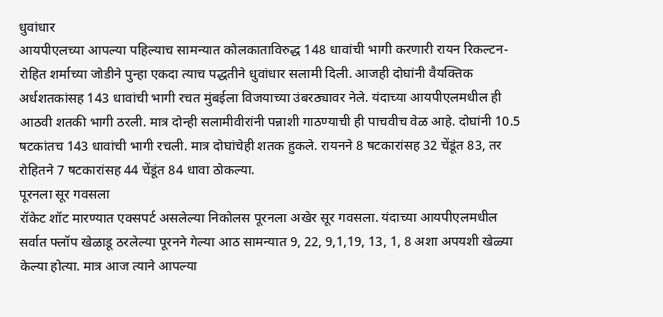धुवांधार
आयपीएलच्या आपल्या पहिल्याच सामन्यात कोलकाताविरुद्ध 148 धावांची भागी करणारी रायन रिकल्टन-रोहित शर्माच्या जोडीने पुन्हा एकदा त्याच पद्धतीने धुवांधार सलामी दिली. आजही दोघांनी वैयक्तिक अर्धशतकांसह 143 धावांची भागी रचत मुंबईला विजयाच्या उंबरठ्यावर नेले. यंदाच्या आयपीएलमधील ही आठवी शतकी भागी ठरली. मात्र दोन्ही सलामीवीरांनी पन्नाशी गाठण्याची ही पाचवीच वेळ आहे. दोघांनी 10.5 षटकांतच 143 धावांची भागी रचली. मात्र दोघांचेही शतक हुकले. रायनने 8 षटकारांसह 32 चेंडूंत 83, तर रोहितने 7 षटकारांसह 44 चेंडूंत 84 धावा ठोकल्या.
पूरनला सूर गवसला
रॉकेट शॉट मारण्यात एक्सपर्ट असलेल्या निकोलस पूरनला अखेर सूर गवसला. यंदाच्या आयपीएलमधील सर्वात फ्लॉप खेळाडू ठरलेल्या पूरनने गेल्या आठ सामन्यात 9, 22, 9,1,19, 13, 1, 8 अशा अपयशी खेळ्या केल्या होत्या. मात्र आज त्याने आपल्या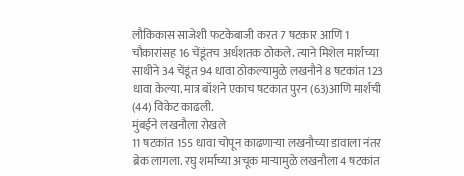लौकिकास साजेशी फटकेबाजी करत 7 षटकार आणि 1 चौकारांसह 16 चेंडूंतच अर्धशतक ठोकले. त्याने मिशेल मार्शच्या साथीने 34 चेंडूंत 94 धावा ठोकल्यामुळे लखनौने 8 षटकांत 123 धावा केल्या. मात्र बॉशने एकाच षटकात पुरन (63)आणि मार्शची (44) विकेट काढली.
मुंबईने लखनौला रोखले
11 षटकांत 155 धावा चोपून काढणाऱ्या लखनौच्या डावाला नंतर ब्रेक लागला. रघु शर्माच्या अचूक माऱ्यामुळे लखनौला 4 षटकांत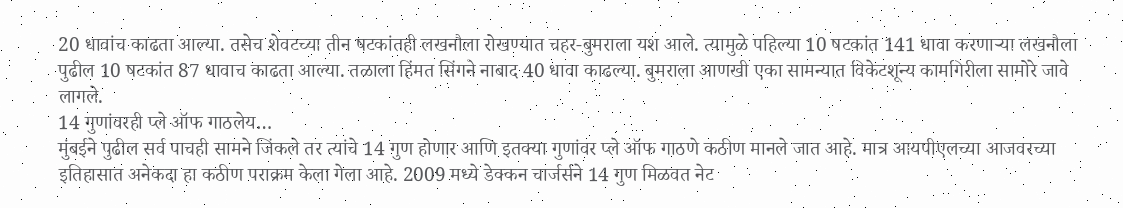20 धावांच काढता आल्या. तसेच शेवटच्या तीन षटकांतही लखनौला रोखण्यात चहर-बुमराला यश आले. त्यामुळे पहिल्या 10 षटकांत 141 धावा करणाऱ्या लखनौला पुढील 10 षटकांत 87 धावाच काढता आल्या. तळाला हिंमत सिंगने नाबाद 40 धावा काढल्या. बुमराला आणखी एका सामन्यात विकेटशून्य कामगिरीला सामोरे जावे लागले.
14 गुणांवरही प्ले ऑफ गाठलेय…
मुंबईने पुढील सर्व पाचही सामने जिंकले तर त्यांचे 14 गुण होणार आणि इतक्या गुणांवर प्ले ऑफ गाठणे कठीण मानले जात आहे. मात्र आयपीएलच्या आजवरच्या इतिहासात अनेकदा हा कठीण पराक्रम केला गेला आहे. 2009 मध्ये डेक्कन चार्जर्सने 14 गुण मिळवत नेट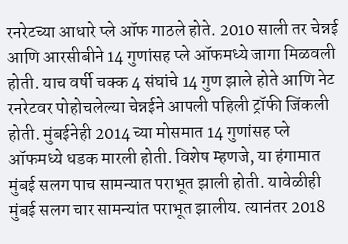रनरेटच्या आधारे प्ले ऑफ गाठले होते. 2010 साली तर चेन्नई आणि आरसीबीने 14 गुणांसह प्ले ऑफमध्ये जागा मिळवली होती. याच वर्षी चक्क 4 संघांचे 14 गुण झाले होते आणि नेट रनरेटवर पोहोचलेल्या चेन्नईने आपली पहिली ट्रॉफी जिंकली होती. मुंबईनेही 2014 च्या मोसमात 14 गुणांसह प्ले ऑफमध्ये धडक मारली होती. विशेष म्हणजे, या हंगामात मुंबई सलग पाच सामन्यात पराभूत झाली होती. यावेळीही मुंबई सलग चार सामन्यांत पराभूत झालीय. त्यानंतर 2018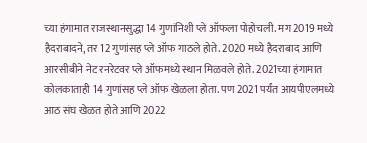च्या हंगामात राजस्थानसुद्धा 14 गुणांनिशी प्ले ऑफला पोहोचली. मग 2019 मध्ये हैदराबादने, तर 12 गुणांसह प्ले ऑफ गाठले होते. 2020 मध्ये हैदराबाद आणि आरसीबीने नेट रनरेटवर प्ले ऑफमध्ये स्थान मिळवले होते. 2021च्या हंगामात कोलकाताही 14 गुणांसह प्ले ऑफ खेळला होता. पण 2021 पर्यंत आयपीएलमध्ये आठ संघ खेळत होते आणि 2022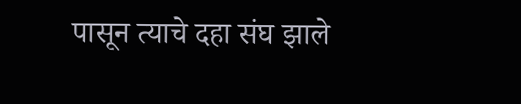पासून त्याचे दहा संघ झाले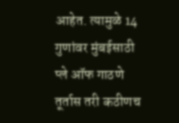आहेत. त्यामुळे 14 गुणांवर मुंबईसाठी प्ले ऑफ गाठणे तूर्तास तरी कठीणच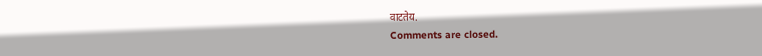वाटतेय.
Comments are closed.